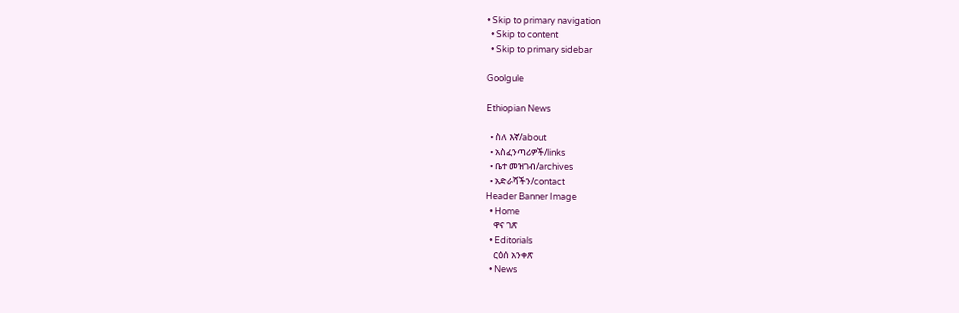• Skip to primary navigation
  • Skip to content
  • Skip to primary sidebar

Goolgule

Ethiopian News

  • ስለ እኛ/about
  • አስፈንጣሪዎች/links
  • ቤተ መዝገብ/archives
  • አድራሻችን/contact
Header Banner Image
  • Home
    ዋና ገጽ
  • Editorials
    ርዕሰ አንቀጽ
  • News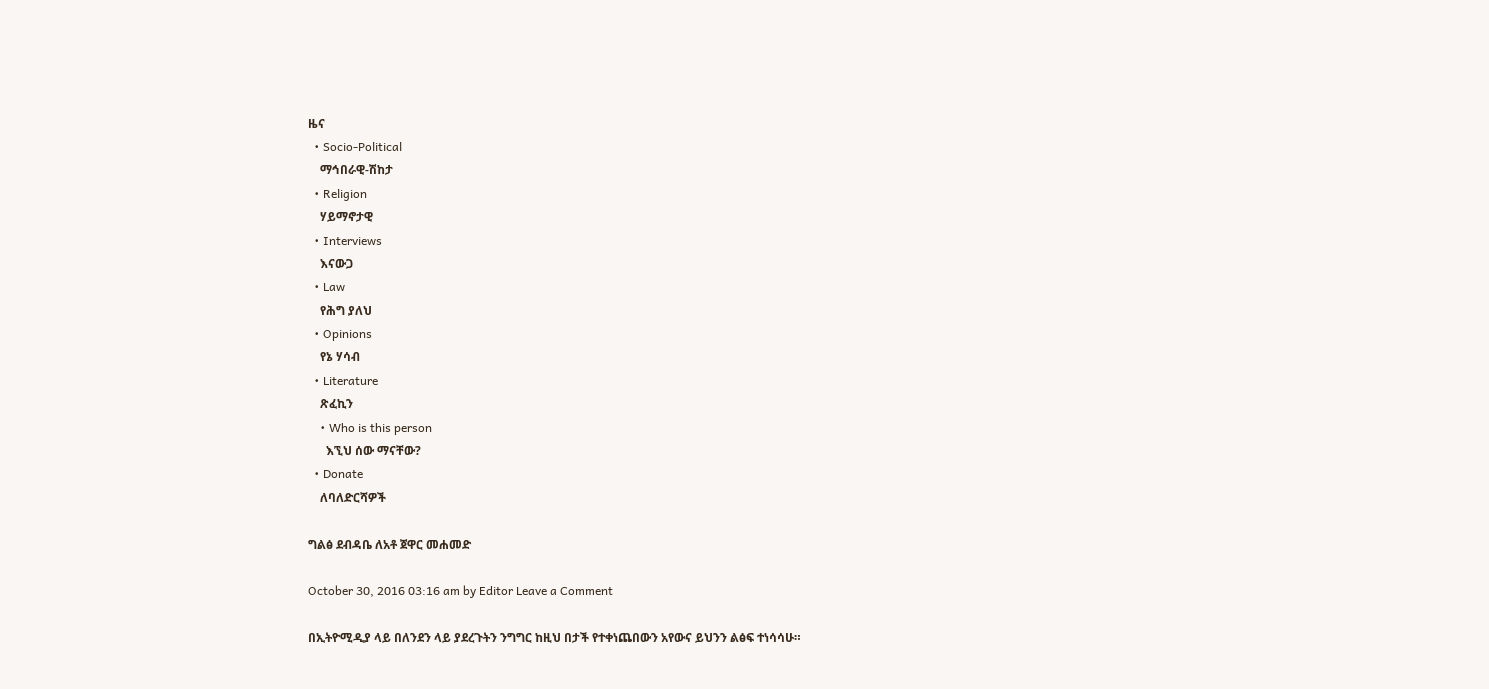ዜና
  • Socio-Political
    ማኅበራዊ-ሽከታ
  • Religion
    ሃይማኖታዊ
  • Interviews
    እናውጋ
  • Law
    የሕግ ያለህ
  • Opinions
    የኔ ሃሳብ
  • Literature
    ጽፈኪን
    • Who is this person
      እኚህ ሰው ማናቸው?
  • Donate
    ለባለድርሻዎች

ግልፅ ደብዳቤ ለአቶ ጀዋር መሐመድ

October 30, 2016 03:16 am by Editor Leave a Comment

በኢትዮሚዲያ ላይ በለንደን ላይ ያደረጉትን ንግግር ከዚህ በታች የተቀነጨበውን አየውና ይህንን ልፅፍ ተነሳሳሁ።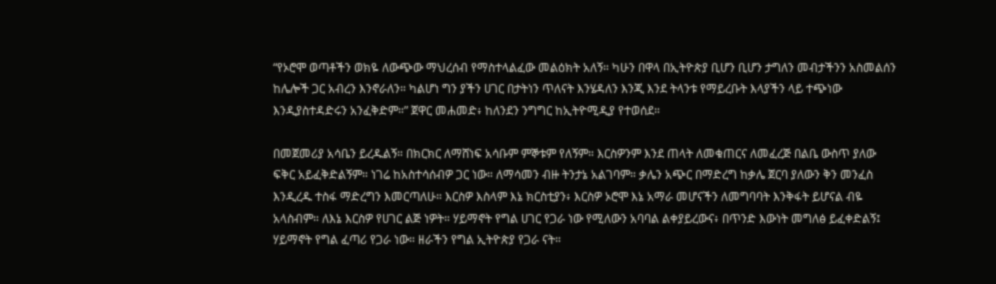“የኦሮሞ ወጣቶችን ወክዬ ለውጭው ማህረሰብ የማስተላልፈው መልዕክት አለኝ። ካሁን በዋላ በኢትዮጵያ ቢሆን ቢሆን ታግለን መብታችንን አስመልሰን ከሌሎች ጋር አብረን እንኖራለን። ካልሆነ ግን ያችን ሀገር በታትነን ጥለናት እንሄዳለን እንጂ እንደ ትላንቱ የማይረቡት እላያችን ላይ ተጭነው እንዲያስተዳድሩን አንፈቅድም።” ጀዋር መሐመድ፥ ከለንደን ንግግር ከኢትዮሚዲያ የተወሰደ።

በመጀመሪያ አሳቤን ይረዱልኝ። በክርክር ለማሸነፍ አሳቡም ምኞቱም የለኝም። እርስዎንም እንደ ጠላት ለመቁጠርና ለመፈረጅ በልቤ ውስጥ ያለው ፍቅር አይፈቅድልኝም። ነገሬ ከአስተሳሰብዎ ጋር ነው። ለማሳመን ብዙ ትንታኔ አልገባም። ቃሌን አጭር በማድረግ ከቃሌ ጀርባ ያለውን ቅን መንፈስ እንዲረዱ ተስፋ ማድረግን እመርጣለሁ። እርስዎ እስላም እኔ ክርስቲያን፥ እርስዎ ኦሮሞ እኔ አማራ መሆናችን ለመግባባት እንቅፋት ይሆናል ብዬ አላስብም። ለእኔ እርስዎ የሀገር ልጅ ነዎት። ሃይማኖት የግል ሀገር የጋራ ነው የሚለውን አባባል ልቀያይረውና፥ በጥንድ እውነት መግለፅ ይፈቀድልኝ፤ ሃይማኖት የግል ፈጣሪ የጋራ ነው። ዘራችን የግል ኢትዮጵያ የጋራ ናት።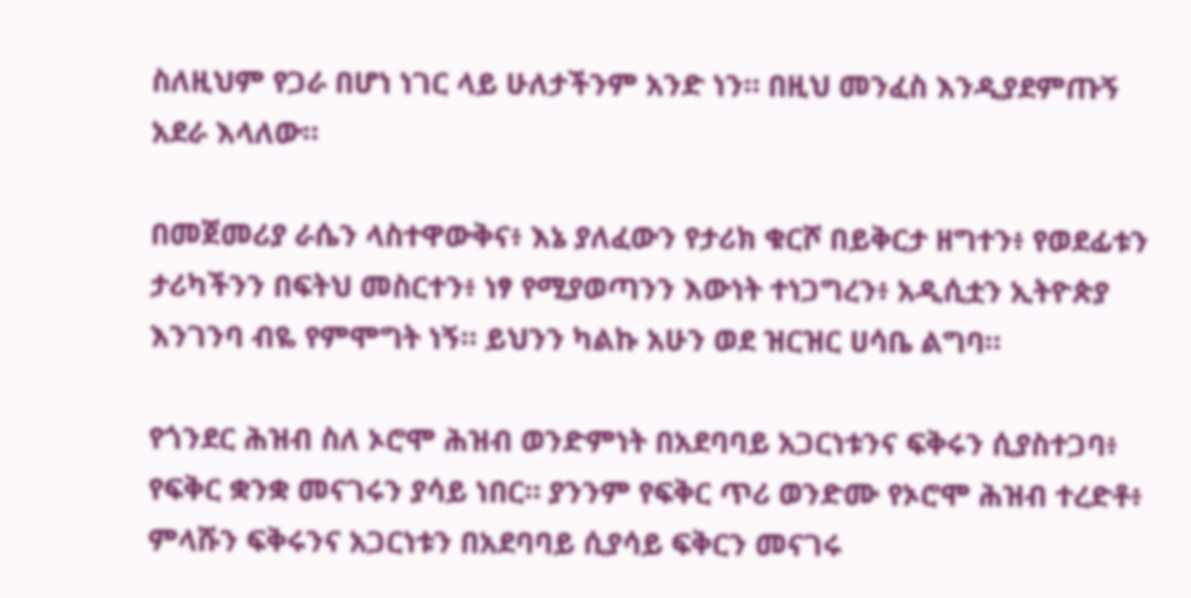ስለዚህም የጋራ በሆነ ነገር ላይ ሁለታችንም አንድ ነን። በዚህ መንፈስ እንዲያደምጡኝ አደራ እላለው።

በመጀመሪያ ራሴን ላስተዋውቅና፥ እኔ ያለፈውን የታሪክ ቁርሾ በይቅርታ ዘግተን፥ የወደፊቱን ታሪካችንን በፍትህ መስርተን፥ ነፃ የሚያወጣንን እውነት ተነጋግረን፥ አዲሲቷን ኢትዮጵያ እንገንባ ብዬ የምሞግት ነኝ። ይህንን ካልኩ አሁን ወደ ዝርዝር ሀሳቤ ልግባ።

የጎንደር ሕዝብ ስለ ኦሮሞ ሕዝብ ወንድምነት በአደባባይ አጋርነቱንና ፍቅሩን ሲያስተጋባ፥ የፍቅር ቋንቋ መናገሩን ያሳይ ነበር። ያንንም የፍቅር ጥሪ ወንድሙ የኦሮሞ ሕዝብ ተረድቶ፥ ምላሹን ፍቅሩንና አጋርነቱን በአደባባይ ሲያሳይ ፍቅርን መናገሩ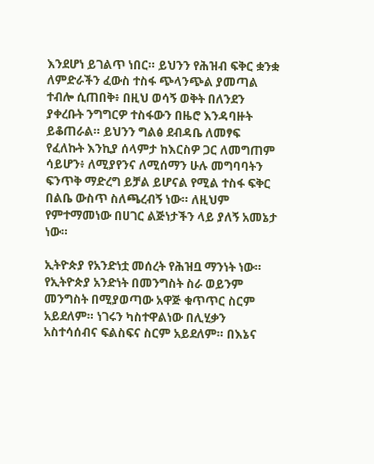እንደሆነ ይገልጥ ነበር። ይህንን የሕዝብ ፍቅር ቋንቋ ለምድራችን ፈውስ ተስፋ ጭላንጭል ያመጣል ተብሎ ሲጠበቅ፥ በዚህ ወሳኝ ወቅት በለንደን ያቀረቡት ንግግርዎ ተስፋውን በዜሮ እንዳባዙት ይቆጠራል። ይህንን ግልፅ ደብዳቤ ለመፃፍ የፈለኩት እንኪያ ሰላምታ ከእርስዎ ጋር ለመግጠም ሳይሆን፥ ለሚያየንና ለሚሰማን ሁሉ መግባባትን ፍንጥቅ ማድረግ ይቻል ይሆናል የሚል ተስፋ ፍቅር በልቤ ውስጥ ስለጫረብኝ ነው። ለዚህም የምተማመነው በሀገር ልጅነታችን ላይ ያለኝ አመኔታ ነው።

ኢትዮጵያ የአንድነቷ መሰረት የሕዝቧ ማንነት ነው። የኢትዮጵያ አንድነት በመንግስት ስራ ወይንም መንግስት በሚያወጣው አዋጅ ቁጥጥር ስርም አይደለም። ነገሩን ካስተዋልነው በሊሂቃን አስተሳሰብና ፍልስፍና ስርም አይደለም። በእኔና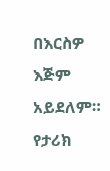በእርስዎ እጅም አይደለም። የታሪክ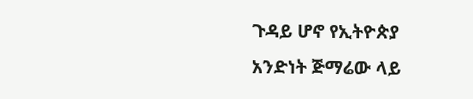ጉዳይ ሆኖ የኢትዮጵያ አንድነት ጅማሬው ላይ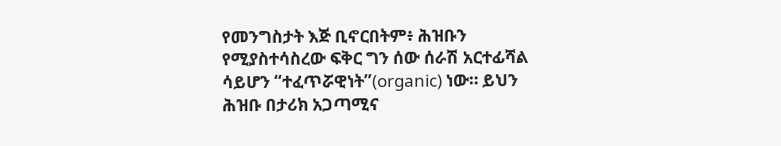የመንግስታት እጅ ቢኖርበትም፥ ሕዝቡን የሚያስተሳስረው ፍቅር ግን ሰው ሰራሽ አርተፊሻል ሳይሆን “ተፈጥሯዊነት”(organic) ነው። ይህን ሕዝቡ በታሪክ አጋጣሚና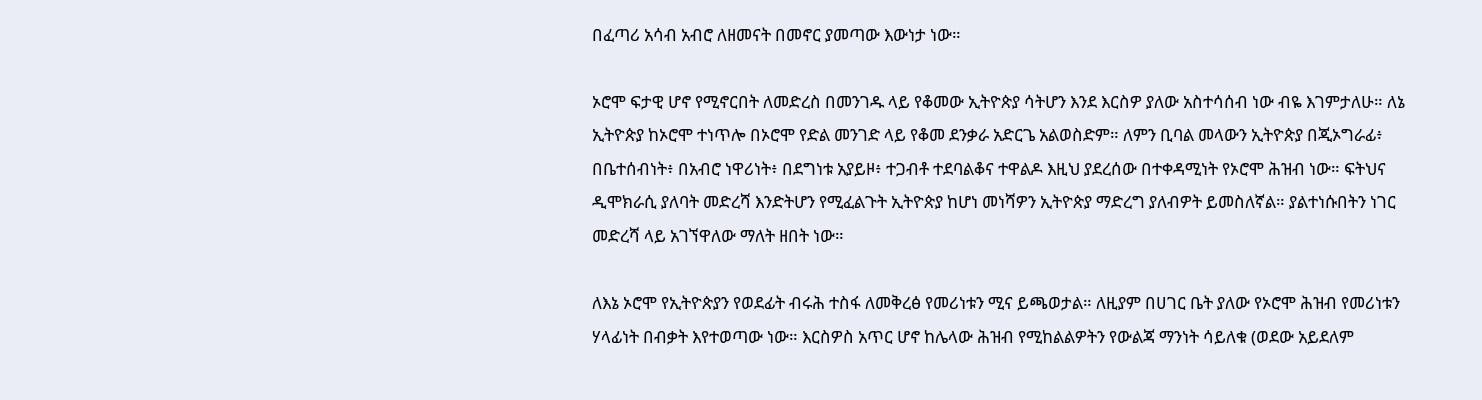በፈጣሪ አሳብ አብሮ ለዘመናት በመኖር ያመጣው እውነታ ነው።

ኦሮሞ ፍታዊ ሆኖ የሚኖርበት ለመድረስ በመንገዱ ላይ የቆመው ኢትዮጵያ ሳትሆን እንደ እርስዎ ያለው አስተሳሰብ ነው ብዬ እገምታለሁ። ለኔ ኢትዮጵያ ከኦሮሞ ተነጥሎ በኦሮሞ የድል መንገድ ላይ የቆመ ደንቃራ አድርጌ አልወስድም። ለምን ቢባል መላውን ኢትዮጵያ በጂኦግራፊ፥ በቤተሰብነት፥ በአብሮ ነዋሪነት፥ በደግነቱ አያይዞ፥ ተጋብቶ ተደባልቆና ተዋልዶ እዚህ ያደረሰው በተቀዳሚነት የኦሮሞ ሕዝብ ነው። ፍትህና ዲሞክራሲ ያለባት መድረሻ እንድትሆን የሚፈልጉት ኢትዮጵያ ከሆነ መነሻዎን ኢትዮጵያ ማድረግ ያለብዎት ይመስለኛል። ያልተነሱበትን ነገር መድረሻ ላይ አገኘዋለው ማለት ዘበት ነው።

ለእኔ ኦሮሞ የኢትዮጵያን የወደፊት ብሩሕ ተስፋ ለመቅረፅ የመሪነቱን ሚና ይጫወታል። ለዚያም በሀገር ቤት ያለው የኦሮሞ ሕዝብ የመሪነቱን ሃላፊነት በብቃት እየተወጣው ነው። እርስዎስ አጥር ሆኖ ከሌላው ሕዝብ የሚከልልዎትን የውልጃ ማንነት ሳይለቁ (ወደው አይደለም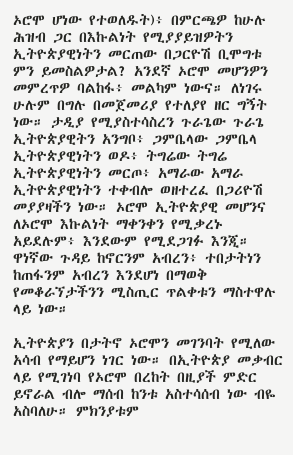ኦሮሞ ሆነው የተወለዱት)፥ በምርጫዎ ከሁሉ ሕዝብ ጋር በእኩልነት የሚያያይዝዎትን ኢትዮጵያዊነትን መርጠው በጋርዮሽ ቢሞግቱ ምን ይመስልዎታል? አንደኛ ኦሮሞ መሆንዎን መምረጥዎ ባልከፋ፥ መልካም ነውና። ለነገሩ ሁሉም በግሉ በመጀመሪያ የተለያየ ዘር ግኝት ነው። ታዲያ የሚያስተሳስረን ጉራጌው ጉራጌ ኢትዮጵያዊትን አንግቦ፥ ጋምቤላው ጋምቤላ ኢትዮጵያዊነትን ወዶ፥ ትግሬው ትግሬ ኢትዮጵያዊነትን መርጦ፥ አማራው አማራ ኢትዮጵያዊነትን ተቀብሎ ወዘተረፈ በጋሪዮሽ መያያዛችን ነው። ኦሮሞ ኢትዮጵያዊ መሆንና ለኦሮሞ እኩልነት ማቀንቀን የሚቃረኑ አይደሉም፥ እንደውም የሚደጋገፉ እንጂ። ዋነኛው ጉዳይ ከኖርንም አብረን፥ ተበታትነን ከጠፋንም አብረን እንደሆነ በማወቅ የመቆራኘታችንን ሚስጢር ጥልቀቱን ማስተዋሉ ላይ ነው።

ኢትዮጵያን በታትኖ ኦሮሞን መገንባት የሚለው አሳብ የማይሆን ነገር ነው። በኢትዮጵያ መቃብር ላይ የሚገነባ የኦሮሞ በረከት በዚያች ምድር ይኖራል ብሎ ማሰብ ከንቱ አስተሳሰብ ነው ብዬ አስባለሁ። ምክንያቱም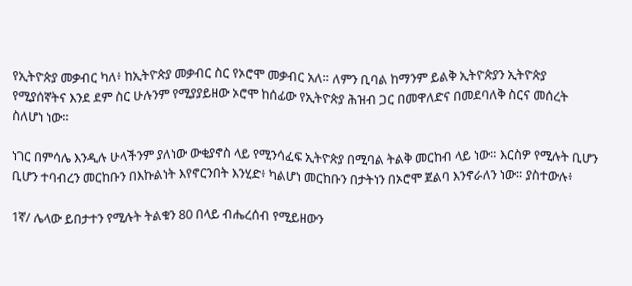የኢትዮጵያ መቃብር ካለ፥ ከኢትዮጵያ መቃብር ስር የኦሮሞ መቃብር አለ። ለምን ቢባል ከማንም ይልቅ ኢትዮጵያን ኢትዮጵያ የሚያሰኛትና እንደ ደም ስር ሁሉንም የሚያያይዘው ኦሮሞ ከሰፊው የኢትዮጵያ ሕዝብ ጋር በመዋለድና በመደባለቅ ስርና መሰረት ስለሆነ ነው።

ነገር በምሳሌ እንዲሉ ሁላችንም ያለነው ውቂያኖስ ላይ የሚንሳፈፍ ኢትዮጵያ በሚባል ትልቅ መርከብ ላይ ነው። እርስዎ የሚሉት ቢሆን ቢሆን ተባብረን መርከቡን በእኩልነት እየኖርንበት እንሂድ፥ ካልሆነ መርከቡን በታትነን በኦሮሞ ጀልባ እንኖራለን ነው። ያስተውሉ፥

1ኛ/ ሌላው ይበታተን የሚሉት ትልቁን 80 በላይ ብሔረሰብ የሚይዘውን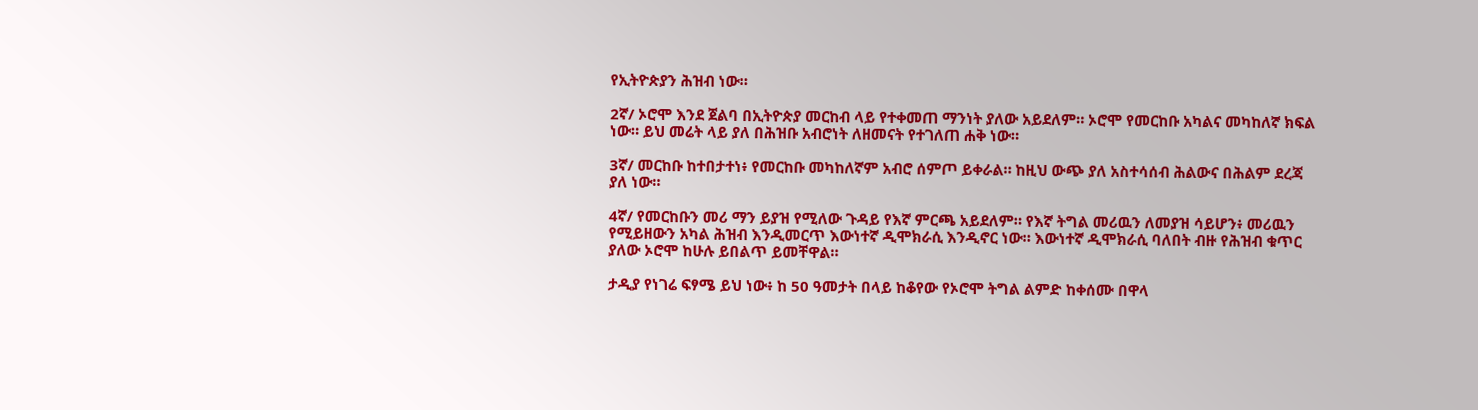የኢትዮጵያን ሕዝብ ነው።

2ኛ/ ኦሮሞ እንደ ጀልባ በኢትዮጵያ መርከብ ላይ የተቀመጠ ማንነት ያለው አይደለም። ኦሮሞ የመርከቡ አካልና መካከለኛ ክፍል ነው። ይህ መሬት ላይ ያለ በሕዝቡ አብሮነት ለዘመናት የተገለጠ ሐቅ ነው።

3ኛ/ መርከቡ ከተበታተነ፥ የመርከቡ መካከለኛም አብሮ ሰምጦ ይቀራል። ከዚህ ውጭ ያለ አስተሳሰብ ሕልውና በሕልም ደረጃ ያለ ነው።

4ኛ/ የመርከቡን መሪ ማን ይያዝ የሚለው ጉዳይ የእኛ ምርጫ አይደለም። የእኛ ትግል መሪዉን ለመያዝ ሳይሆን፥ መሪዉን የሚይዘውን አካል ሕዝብ እንዲመርጥ እውነተኛ ዲሞክራሲ እንዲኖር ነው። እውነተኛ ዲሞክራሲ ባለበት ብዙ የሕዝብ ቁጥር ያለው ኦሮሞ ከሁሉ ይበልጥ ይመቸዋል።

ታዲያ የነገሬ ፍፃሜ ይህ ነው፥ ከ 50 ዓመታት በላይ ከቆየው የኦሮሞ ትግል ልምድ ከቀሰሙ በዋላ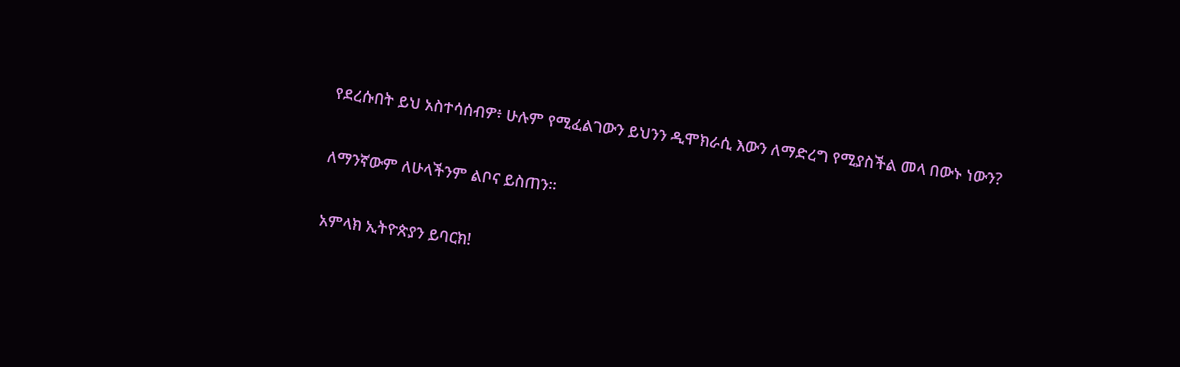የደረሱበት ይህ አስተሳሰብዎ፥ ሁሉም የሚፈልገውን ይህንን ዲሞክራሲ እውን ለማድረግ የሚያስችል መላ በውኑ ነውን?

ለማንኛውም ለሁላችንም ልቦና ይስጠን።

አምላክ ኢትዮጵያን ይባርክ!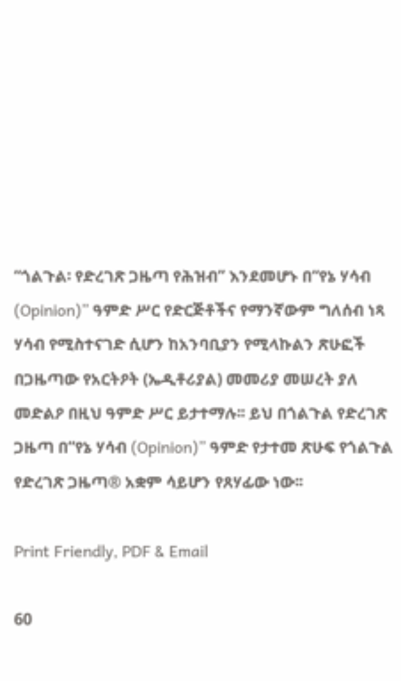“ጎልጉል፡ የድረገጽ ጋዜጣ የሕዝብ” እንደመሆኑ በ“የኔ ሃሳብ (Opinion)” ዓምድ ሥር የድርጅቶችና የማንኛውም ግለሰብ ነጻ ሃሳብ የሚስተናገድ ሲሆን ከአንባቢያን የሚላኩልን ጽሁፎች በጋዜጣው የአርትዖት (ኤዲቶሪያል) መመሪያ መሠረት ያለ መድልዖ በዚህ ዓምድ ሥር ይታተማሉ፡፡ ይህ በጎልጉል የድረገጽ ጋዜጣ በ“የኔ ሃሳብ (Opinion)” ዓምድ የታተመ ጽሁፍ የጎልጉል የድረገጽ ጋዜጣ® አቋም ሳይሆን የጸሃፊው ነው፡፡

Print Friendly, PDF & Email

60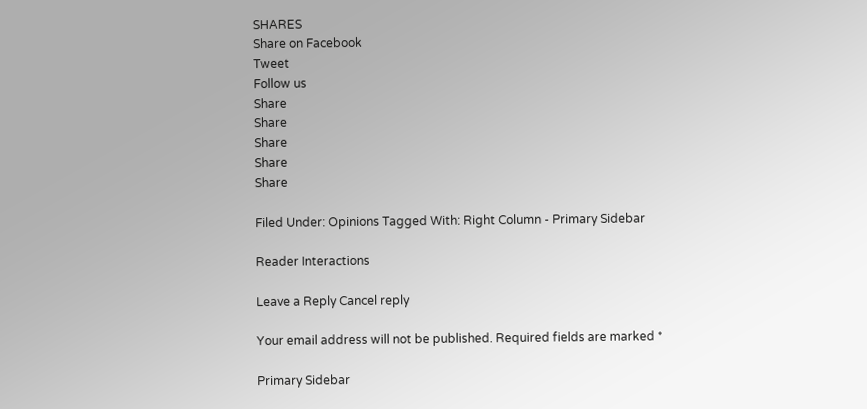SHARES
Share on Facebook
Tweet
Follow us
Share
Share
Share
Share
Share

Filed Under: Opinions Tagged With: Right Column - Primary Sidebar

Reader Interactions

Leave a Reply Cancel reply

Your email address will not be published. Required fields are marked *

Primary Sidebar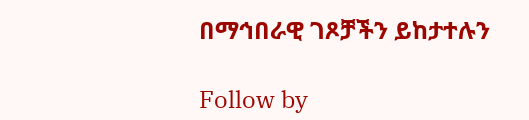በማኅበራዊ ገጾቻችን ይከታተሉን

Follow by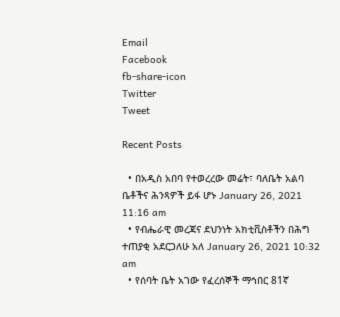Email
Facebook
fb-share-icon
Twitter
Tweet

Recent Posts

  • በአዲስ አበባ የተወረረው መሬት፣ ባለቤት አልባ ቤቶችና ሕንጻዎች ይፋ ሆኑ January 26, 2021 11:16 am
  • የብሔራዊ መረጃና ደህንነት አክቲቪስቶችን በሕግ ተጠያቂ አደርጋለሁ አለ January 26, 2021 10:32 am
  • የሰባት ቤት አገው የፈረሰኞች ማኅበር 81ኛ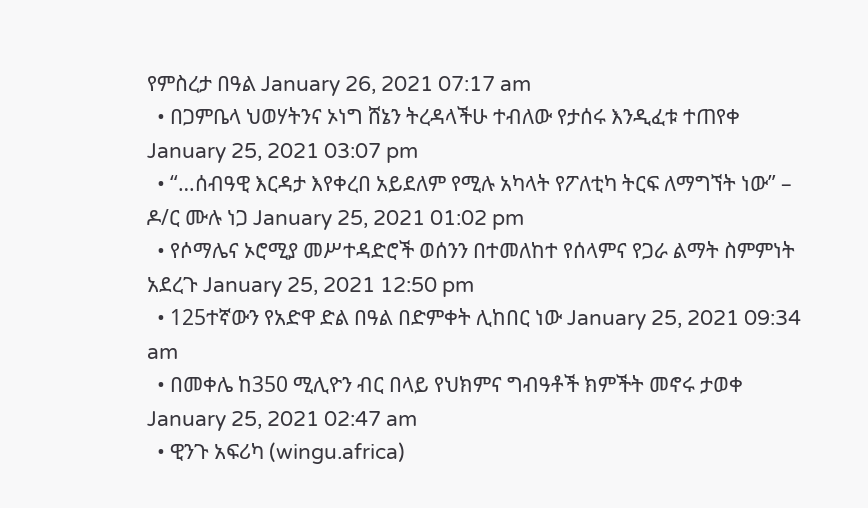የምስረታ በዓል January 26, 2021 07:17 am
  • በጋምቤላ ህወሃትንና ኦነግ ሸኔን ትረዳላችሁ ተብለው የታሰሩ እንዲፈቱ ተጠየቀ January 25, 2021 03:07 pm
  • “…ሰብዓዊ እርዳታ እየቀረበ አይደለም የሚሉ አካላት የፖለቲካ ትርፍ ለማግኘት ነው” – ዶ/ር ሙሉ ነጋ January 25, 2021 01:02 pm
  • የሶማሌና ኦሮሚያ መሥተዳድሮች ወሰንን በተመለከተ የሰላምና የጋራ ልማት ስምምነት አደረጉ January 25, 2021 12:50 pm
  • 125ተኛውን የአድዋ ድል በዓል በድምቀት ሊከበር ነው January 25, 2021 09:34 am
  • በመቀሌ ከ350 ሚሊዮን ብር በላይ የህክምና ግብዓቶች ክምችት መኖሩ ታወቀ January 25, 2021 02:47 am
  • ዊንጉ አፍሪካ (wingu.africa)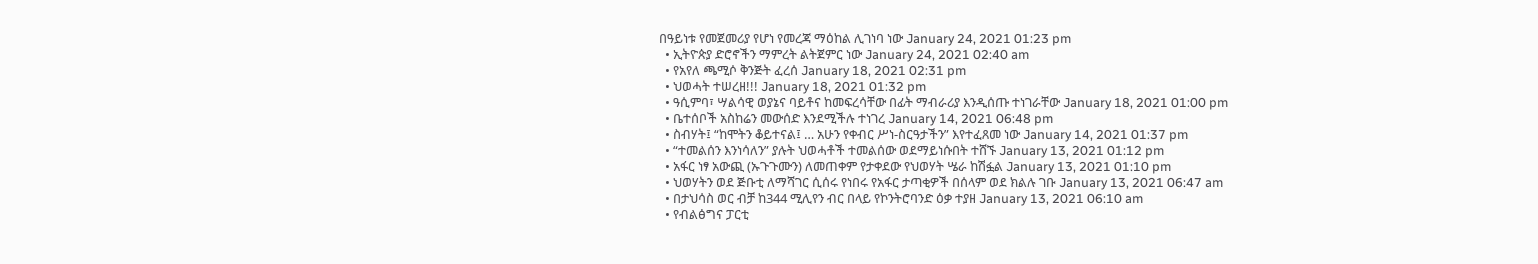በዓይነቱ የመጀመሪያ የሆነ የመረጃ ማዕከል ሊገነባ ነው January 24, 2021 01:23 pm
  • ኢትዮጵያ ድሮኖችን ማምረት ልትጀምር ነው January 24, 2021 02:40 am
  • የአየለ ጫሚሶ ቅንጅት ፈረሰ January 18, 2021 02:31 pm
  • ህወሓት ተሠረዘ!!! January 18, 2021 01:32 pm
  • ዓሲምባ፣ ሣልሳዊ ወያኔና ባይቶና ከመፍረሳቸው በፊት ማብራሪያ እንዲሰጡ ተነገራቸው January 18, 2021 01:00 pm
  • ቤተሰቦች አስከሬን መውሰድ እንደሚችሉ ተነገረ January 14, 2021 06:48 pm
  • ስብሃት፤ “ከሞትን ቆይተናል፤ … አሁን የቀብር ሥነ-ስርዓታችን” እየተፈጸመ ነው January 14, 2021 01:37 pm
  • “ተመልሰን እንነሳለን” ያሉት ህወሓቶች ተመልሰው ወደማይነሱበት ተሸኙ January 13, 2021 01:12 pm
  • አፋር ነፃ አውጪ (ኡጉጉሙን) ለመጠቀም የታቀደው የህወሃት ሤራ ከሽፏል January 13, 2021 01:10 pm
  • ህወሃትን ወደ ጅቡቲ ለማሻገር ሲሰሩ የነበሩ የአፋር ታጣቂዎች በሰላም ወደ ክልሉ ገቡ January 13, 2021 06:47 am
  • በታህሳስ ወር ብቻ ከ344 ሚሊየን ብር በላይ የኮንትሮባንድ ዕቃ ተያዘ January 13, 2021 06:10 am
  • የብልፅግና ፓርቲ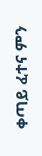ቀጣይ ፈተና ምን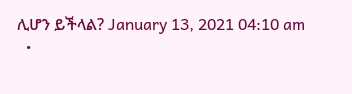ሊሆን ይችላል? January 13, 2021 04:10 am
  •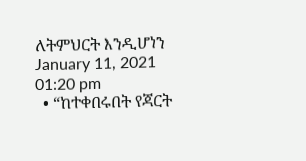ለትምህርት እንዲሆነን January 11, 2021 01:20 pm
  • “ከተቀበሩበት የጃርት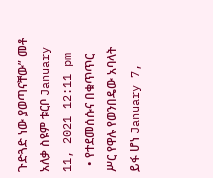ጉድጓድ ነው ያወጣናቸው” መቶ አለቃ ስዩም ቱርቦ January 11, 2021 12:11 pm
  • የተደመሰሱና በቁጥጥር ሥር የዋሉ የወንበዴው አባላት ይፋ ሆነ January 7,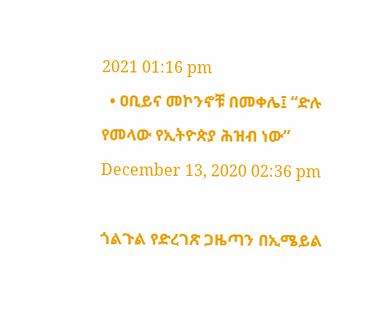2021 01:16 pm
  • ዐቢይና መኮንኖቹ በመቀሌ፤ “ድሉ የመላው የኢትዮጵያ ሕዝብ ነው” December 13, 2020 02:36 pm

ጎልጉል የድረገጽ ጋዜጣን በኢሜይል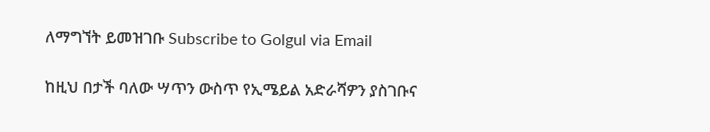ለማግኘት ይመዝገቡ Subscribe to Golgul via Email

ከዚህ በታች ባለው ሣጥን ውስጥ የኢሜይል አድራሻዎን ያስገቡና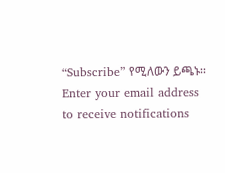“Subscribe” የሚለውን ይጫኑ፡፡
Enter your email address to receive notifications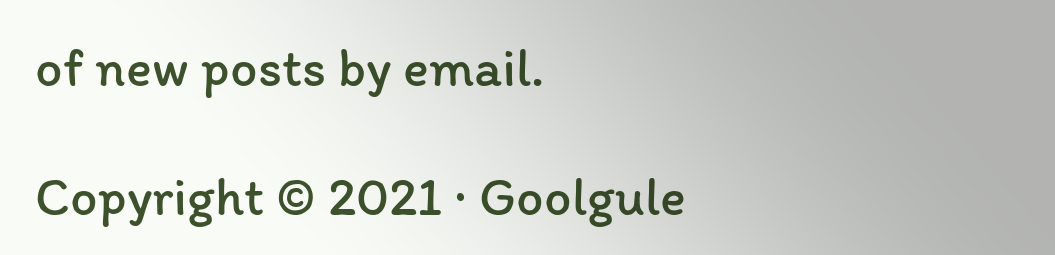of new posts by email.

Copyright © 2021 · Goolgule